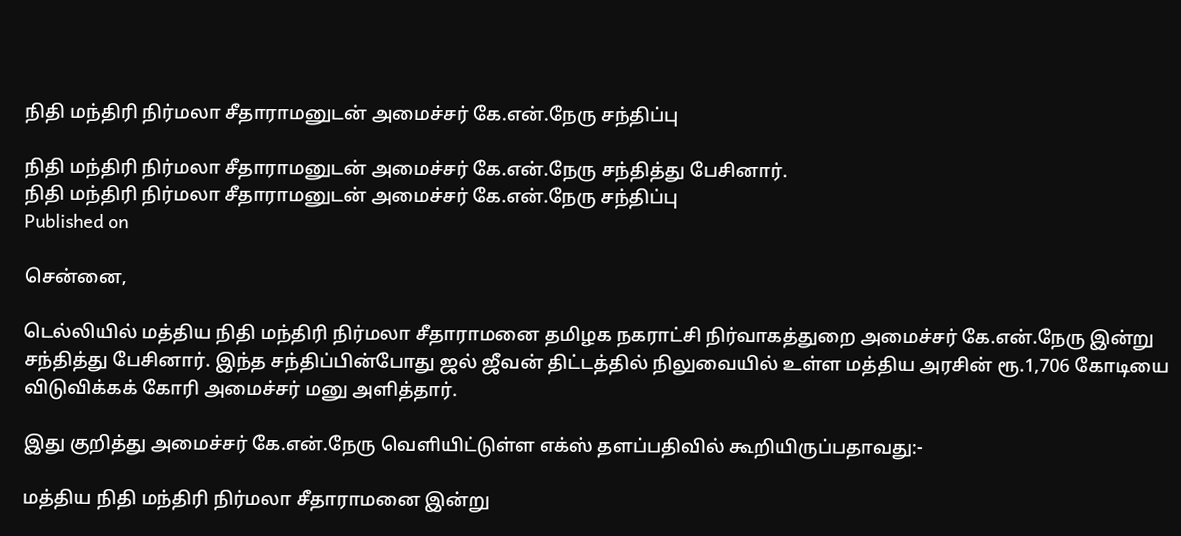நிதி மந்திரி நிர்மலா சீதாராமனுடன் அமைச்சர் கே.என்.நேரு சந்திப்பு

நிதி மந்திரி நிர்மலா சீதாராமனுடன் அமைச்சர் கே.என்.நேரு சந்தித்து பேசினார்.
நிதி மந்திரி நிர்மலா சீதாராமனுடன் அமைச்சர் கே.என்.நேரு சந்திப்பு
Published on

சென்னை,

டெல்லியில் மத்திய நிதி மந்திரி நிர்மலா சீதாராமனை தமிழக நகராட்சி நிர்வாகத்துறை அமைச்சர் கே.என்.நேரு இன்று சந்தித்து பேசினார். இந்த சந்திப்பின்போது ஜல் ஜீவன் திட்டத்தில் நிலுவையில் உள்ள மத்திய அரசின் ரூ.1,706 கோடியை விடுவிக்கக் கோரி அமைச்சர் மனு அளித்தார்.

இது குறித்து அமைச்சர் கே.என்.நேரு வெளியிட்டுள்ள எக்ஸ் தளப்பதிவில் கூறியிருப்பதாவது:-

மத்திய நிதி மந்திரி நிர்மலா சீதாராமனை இன்று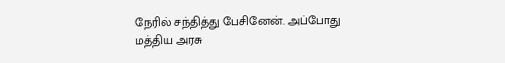நேரில் சந்தித்து பேசினேன். அப்போது மத்திய அரசு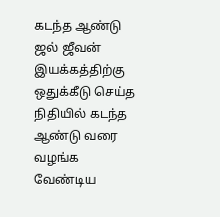கடந்த ஆண்டு ஜல் ஜீவன் இயக்கத்திற்கு ஒதுக்கீடு செய்த நிதியில் கடந்த ஆண்டு வரை வழங்க வேண்டிய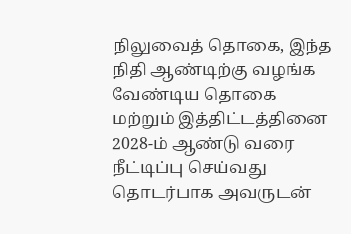நிலுவைத் தொகை, இந்த நிதி ஆண்டிற்கு வழங்க வேண்டிய தொகை மற்றும் இத்திட்டத்தினை 2028-ம் ஆண்டு வரை நீட்டிப்பு செய்வது தொடர்பாக அவருடன்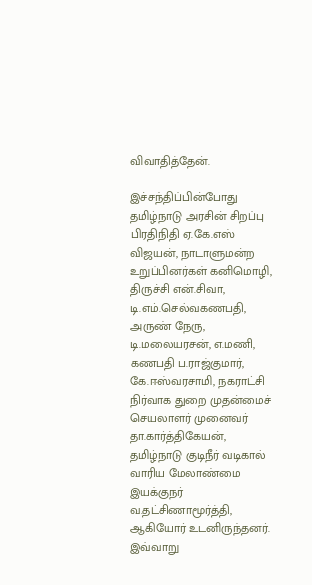விவாதித்தேன்.

இச்சந்திப்பின்போது தமிழ்நாடு அரசின் சிறப்பு பிரதிநிதி ஏ.கே.எஸ் விஜயன், நாடாளுமன்ற உறுப்பினர்கள் கனிமொழி, திருச்சி என்.சிவா, டி.எம்.செல்வகணபதி, அருண் நேரு, டி.மலையரசன், எ.மணி, கணபதி ப.ராஜ்குமார், கே.ஈஸ்வரசாமி, நகராட்சி நிர்வாக துறை முதன்மைச் செயலாளர் முனைவர் தா.கார்த்திகேயன், தமிழ்நாடு குடிநீர் வடிகால் வாரிய மேலாண்மை இயக்குநர் வ.தட்சிணாமூர்த்தி, ஆகியோர் உடனிருந்தனர். இவ்வாறு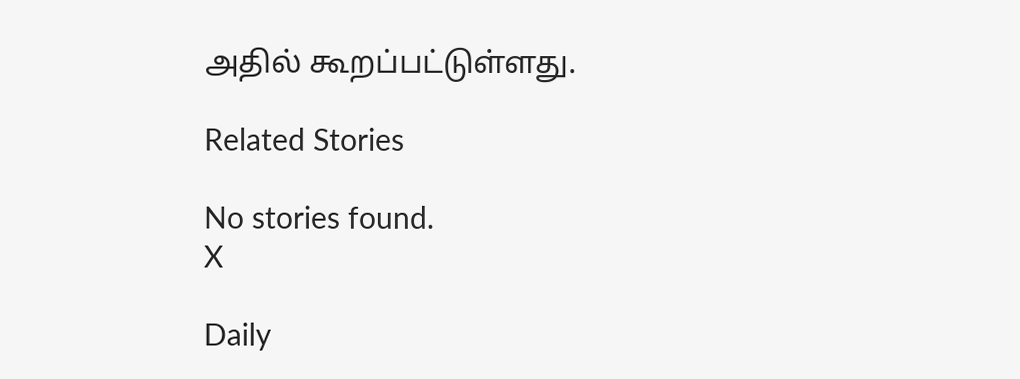அதில் கூறப்பட்டுள்ளது.

Related Stories

No stories found.
X

Daily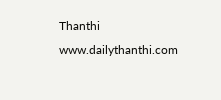Thanthi
www.dailythanthi.com